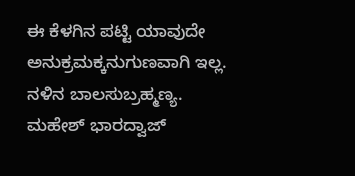ಈ ಕೆಳಗಿನ ಪಟ್ಟಿ ಯಾವುದೇ ಅನುಕ್ರಮಕ್ಕನುಗುಣವಾಗಿ ಇಲ್ಲ.
ನಳಿನ ಬಾಲಸುಬ್ರಹ್ಮಣ್ಯ.
ಮಹೇಶ್ ಭಾರದ್ವಾಜ್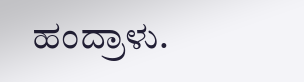ಹಂದ್ರಾಳು.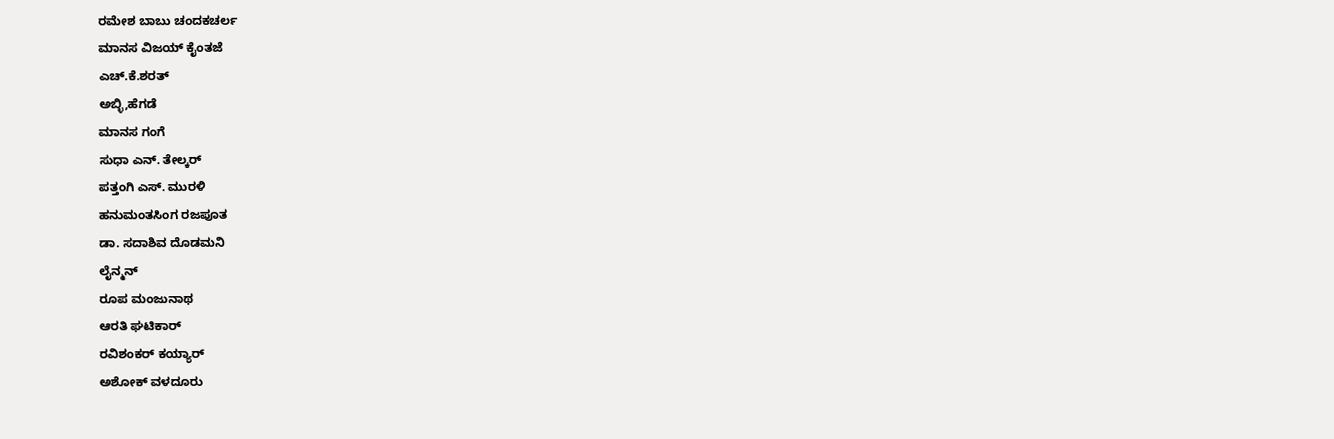ರಮೇಶ ಬಾಬು ಚಂದಕಚರ್ಲ
ಮಾನಸ ವಿಜಯ್ ಕೈಂತಜೆ
ಎಚ್.ಕೆ.ಶರತ್
ಅಬ್ಳಿ,ಹೆಗಡೆ
ಮಾನಸ ಗಂಗೆ
ಸುಧಾ ಎನ್. ತೇಲ್ಕರ್
ಪತ್ತಂಗಿ ಎಸ್. ಮುರಳಿ
ಹನುಮಂತಸಿಂಗ ರಜಪೂತ
ಡಾ. ಸದಾಶಿವ ದೊಡಮನಿ
ಲೈನ್ಮನ್
ರೂಪ ಮಂಜುನಾಥ
ಆರತಿ ಘಟಿಕಾರ್
ರವಿಶಂಕರ್ ಕಯ್ಯಾರ್
ಅಶೋಕ್ ವಳದೂರು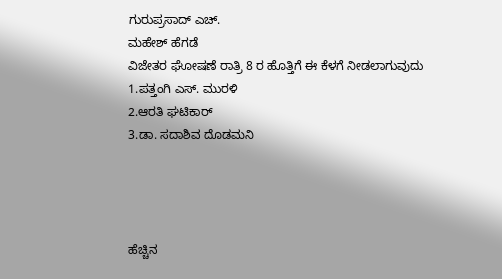ಗುರುಪ್ರಸಾದ್ ಎಚ್.
ಮಹೇಶ್ ಹೆಗಡೆ
ವಿಜೇತರ ಘೋಷಣೆ ರಾತ್ರಿ 8 ರ ಹೊತ್ತಿಗೆ ಈ ಕೆಳಗೆ ನೀಡಲಾಗುವುದು
1.ಪತ್ತಂಗಿ ಎಸ್. ಮುರಳಿ
2.ಆರತಿ ಘಟಿಕಾರ್
3.ಡಾ. ಸದಾಶಿವ ದೊಡಮನಿ




ಹೆಚ್ಚಿನ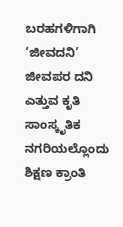ಬರಹಗಳಿಗಾಗಿ
‘ಜೀವದನಿ’ ಜೀವಪರ ದನಿ ಎತ್ತುವ ಕೃತಿ
ಸಾಂಸ್ಕೃತಿಕ ನಗರಿಯಲ್ಲೊಂದು ಶಿಕ್ಷಣ ಕ್ರಾಂತಿ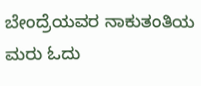ಬೇಂದ್ರೆಯವರ ನಾಕುತಂತಿಯ ಮರು ಓದು